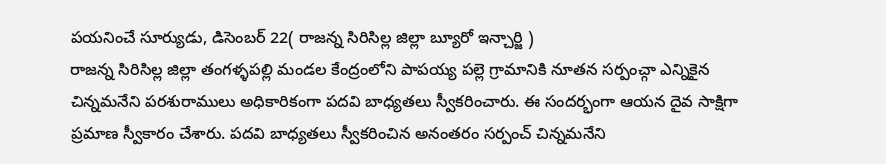పయనించే సూర్యుడు, డిసెంబర్ 22( రాజన్న సిరిసిల్ల జిల్లా బ్యూరో ఇన్చార్జి )
రాజన్న సిరిసిల్ల జిల్లా తంగళ్ళపల్లి మండల కేంద్రంలోని పాపయ్య పల్లె గ్రామానికి నూతన సర్పంచ్గా ఎన్నికైన చిన్నమనేని పరశురాములు అధికారికంగా పదవి బాధ్యతలు స్వీకరించారు. ఈ సందర్భంగా ఆయన దైవ సాక్షిగా ప్రమాణ స్వీకారం చేశారు. పదవి బాధ్యతలు స్వీకరించిన అనంతరం సర్పంచ్ చిన్నమనేని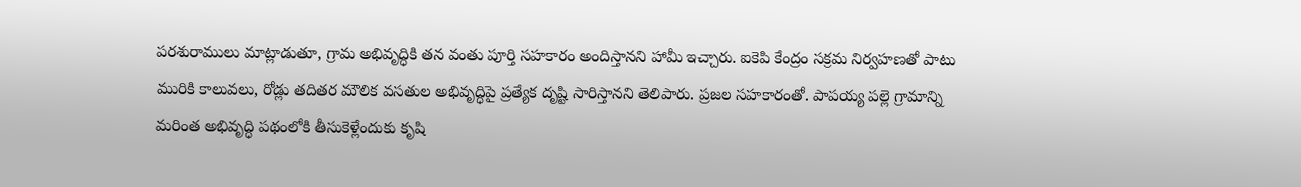పరశురాములు మాట్లాడుతూ, గ్రామ అభివృద్ధికి తన వంతు పూర్తి సహకారం అందిస్తానని హామీ ఇచ్చారు. ఐకెపి కేంద్రం సక్రమ నిర్వహణతో పాటు మురికి కాలువలు, రోడ్లు తదితర మౌలిక వసతుల అభివృద్ధిపై ప్రత్యేక దృష్టి సారిస్తానని తెలిపారు. ప్రజల సహకారంతో. పాపయ్య పల్లె గ్రామాన్ని మరింత అభివృద్ధి పథంలోకి తీసుకెళ్లేందుకు కృషి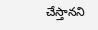చేస్తానని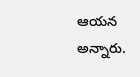ఆయన అన్నారు.